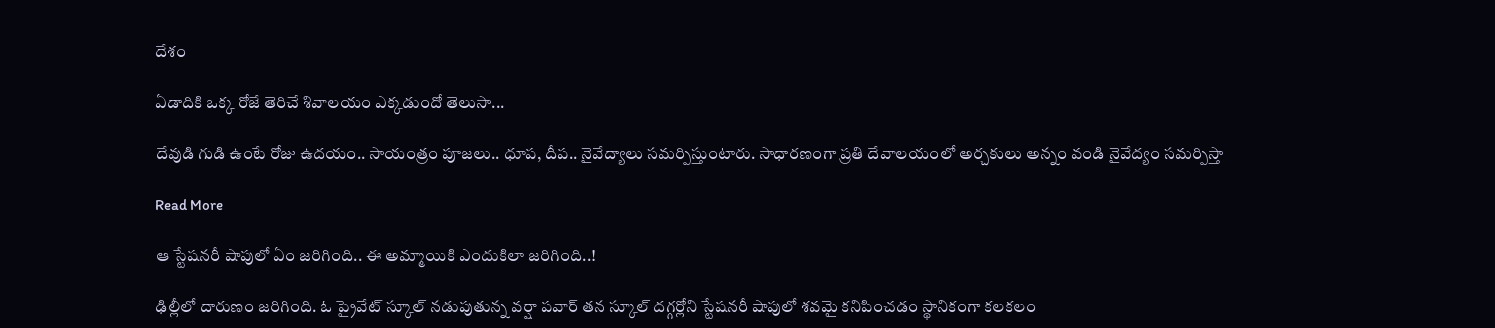దేశం

ఏడాదికి ఒక్క రోజే తెరిచే శివాలయం ఎక్కడుందో తెలుసా...

దేవుడి గుడి ఉంటే రోజు ఉదయం.. సాయంత్రం పూజలు.. ధూప, దీప.. నైవేద్యాలు సమర్పిస్తుంటారు. సాధారణంగా ప్రతి దేవాలయంలో అర్చకులు అన్నం వండి నైవేద్యం సమర్పిస్తా

Read More

ఆ స్టేషనరీ షాపులో ఏం జరిగింది.. ఈ అమ్మాయికి ఎందుకిలా జరిగింది..!

ఢిల్లీలో దారుణం జరిగింది. ఓ ప్రైవేట్ స్కూల్ నడుపుతున్న వర్షా పవార్ తన స్కూల్ దగ్గర్లోని స్టేషనరీ షాపులో శవమై కనిపించడం స్థానికంగా కలకలం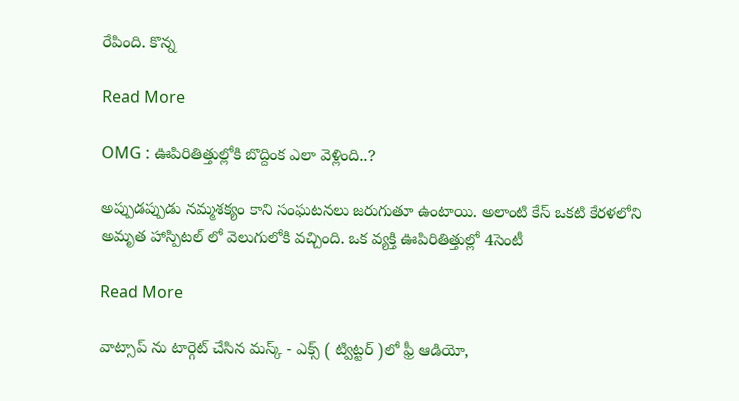రేపింది. కొన్న

Read More

OMG : ఊపిరితిత్తుల్లోకి బొద్దింక ఎలా వెళ్లింది..?

అప్పుడప్పుడు నమ్మశక్యం కాని సంఘటనలు జరుగుతూ ఉంటాయి. అలాంటి కేస్ ఒకటి కేరళలోని అమృత హాస్పిటల్ లో వెలుగులోకి వచ్చింది. ఒక వ్యక్తి ఊపిరితిత్తుల్లో 4సెంటీ

Read More

వాట్సాప్ ను టార్గెట్ చేసిన మస్క్ - ఎక్స్ ( ట్విట్టర్ )లో ఫ్రీ ఆడియో,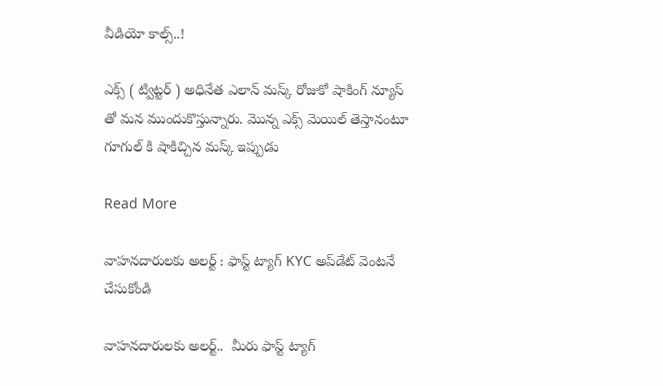వీడియో కాల్స్..!

ఎక్స్ ( ట్విట్టర్ ) అధినేత ఎలాన్ మస్క్ రోజుకో షాకింగ్ న్యూస్ తో మన ముందుకొస్తున్నారు. మొన్న ఎక్స్ మెయిల్ తెస్తానంటూ గూగుల్ కి షాకిచ్చిన మస్క్ ఇప్పుడు

Read More

వాహనదారులకు అలర్ట్ : ఫాస్ట్ ట్యాగ్ KYC అప్‌డేట్ వెంటనే చేసుకోండి

వాహనదారులకు అలర్ట్..  మీరు ఫాస్ట్ ట్యాగ్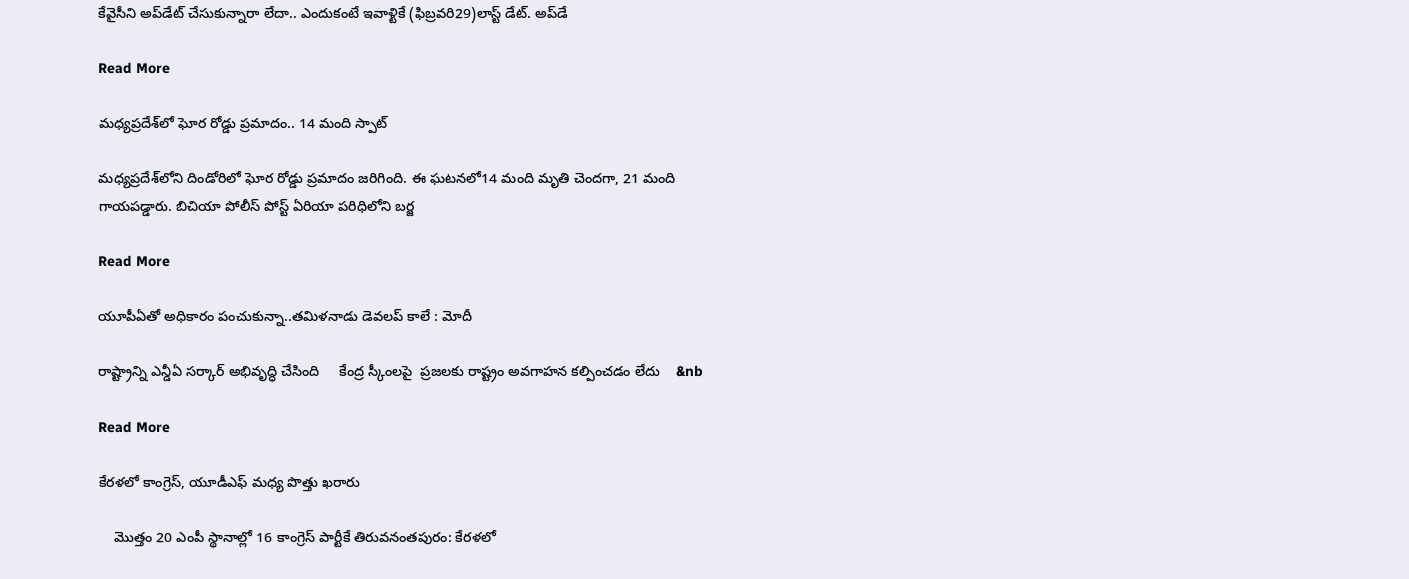కేవైసీని అప్‌డేట్ చేసుకున్నారా లేదా.. ఎందుకంటే ఇవాళ్టికే (ఫిబ్రవరి29)లాస్ట్ డేట్. అప్‌డే

Read More

మధ్యప్రదేశ్‌లో ఘోర రోడ్డు ప్రమాదం.. 14 మంది స్పాట్

మధ్యప్రదేశ్‌లోని దిండోరిలో ఘోర రోడ్డు ప్రమాదం జరిగింది. ఈ ఘటనలో14 మంది మృతి చెందగా, 21 మంది గాయపడ్డారు. బిచియా పోలీస్ పోస్ట్ ఏరియా పరిధిలోని బర్జ

Read More

యూపీఏతో అధికారం పంచుకున్నా..తమిళనాడు డెవలప్ కాలే : మోదీ

రాష్ట్రాన్ని ఎన్డీఏ సర్కార్ అభివృద్ధి చేసింది     కేంద్ర స్కీంలపై  ప్రజలకు రాష్ట్రం అవగాహన కల్పించడం లేదు    &nb

Read More

కేరళలో కాంగ్రెస్, యూడీఎఫ్ మధ్య పొత్తు ఖరారు

    మొత్తం 20 ఎంపీ స్థానాల్లో 16 కాంగ్రెస్‌‌‌‌ పార్టీకే తిరువనంతపురం: కేరళలో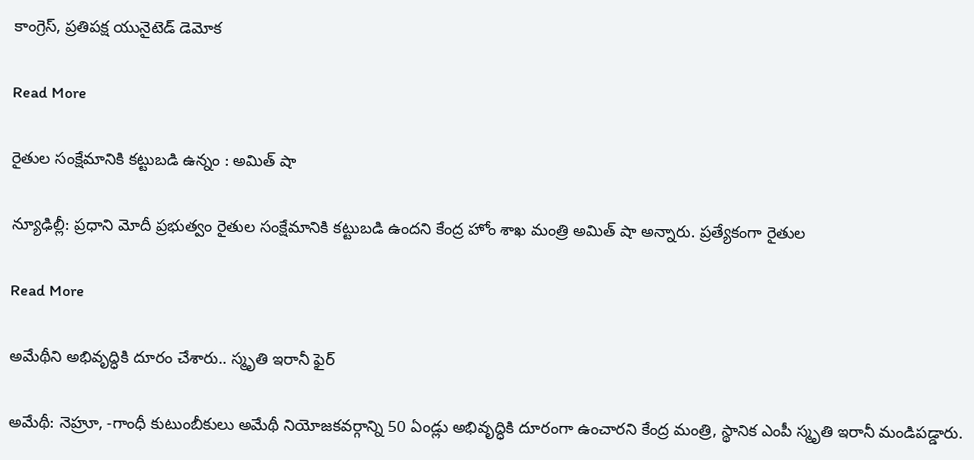కాంగ్రెస్, ప్రతిపక్ష యునైటెడ్ డెమోక

Read More

రైతుల సంక్షేమానికి కట్టుబడి ఉన్నం : అమిత్ షా

న్యూఢిల్లీ: ప్రధాని మోదీ ప్రభుత్వం రైతుల సంక్షేమానికి కట్టుబడి ఉందని కేంద్ర హోం శాఖ మంత్రి అమిత్‌‌‌‌ షా అన్నారు. ప్రత్యేకంగా రైతుల

Read More

అమేథీని అభివృద్ధికి దూరం చేశారు.. స్మృతి ఇరానీ ఫైర్

అమేథీ: నెహ్రూ, -గాంధీ కుటుంబీకులు అమేథీ నియోజకవర్గాన్ని 50 ఏండ్లు అభివృద్ధికి దూరంగా ఉంచారని కేంద్ర మంత్రి, స్థానిక ఎంపీ స్మృతి ఇరానీ మండిపడ్డారు.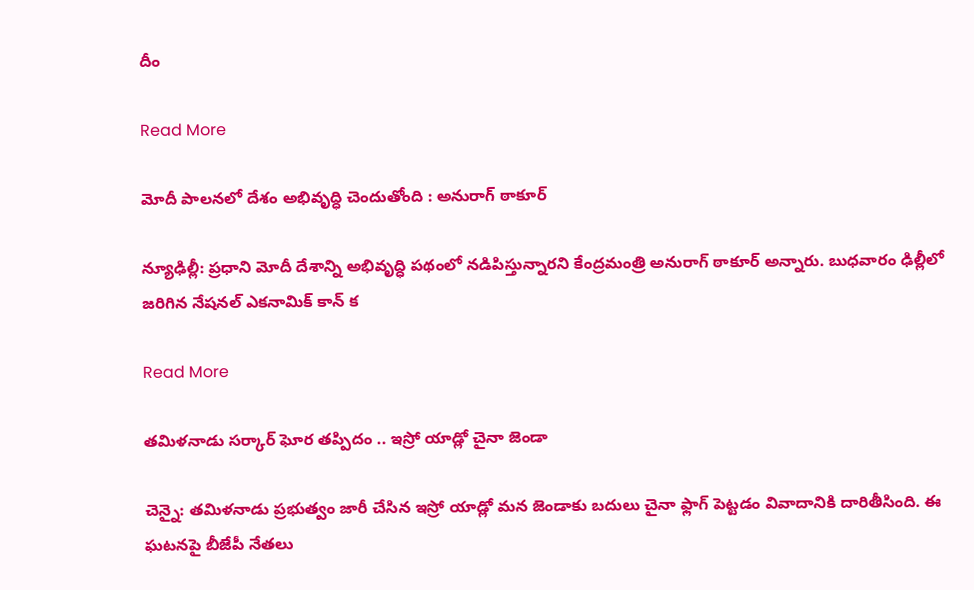దీం

Read More

మోదీ పాలనలో దేశం అభివృద్ధి చెందుతోంది : అనురాగ్ ఠాకూర్

న్యూఢిల్లీ: ప్రధాని మోదీ దేశాన్ని అభివృద్ధి పథంలో నడిపిస్తున్నారని కేంద్రమంత్రి అనురాగ్ ఠాకూర్ అన్నారు. బుధవారం ఢిల్లీలో జరిగిన నేషనల్ ఎకనామిక్ కాన్ క

Read More

తమిళనాడు సర్కార్ ఘోర తప్పిదం .. ఇస్రో యాడ్లో చైనా జెండా

చెన్నై: తమిళనాడు ప్రభుత్వం జారీ చేసిన ఇస్రో యాడ్లో మన జెండాకు బదులు చైనా ఫ్లాగ్ పెట్టడం వివాదానికి దారితీసింది. ఈ ఘటనపై బీజేపీ నేతలు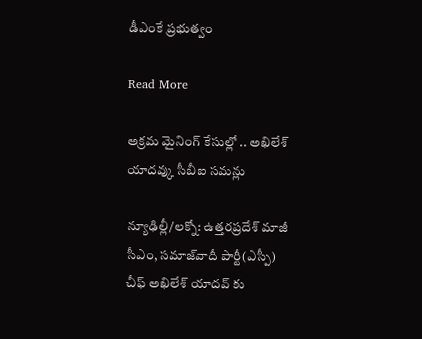డీఎంకే ప్రభుత్వం

Read More

అక్రమ మైనింగ్ కేసుల్లో .. అఖిలేశ్ యాదవ్కు సీబీఐ సమన్లు

న్యూఢిల్లీ/లక్నో: ఉత్తరప్రదేశ్ మాజీ సీఎం, సమాజ్‌‌‌‌వాదీ పార్టీ(ఎస్పీ) చీఫ్ అఖిలేశ్ యాదవ్‌‌‌‌ కు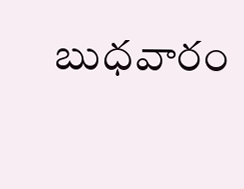బుధవారం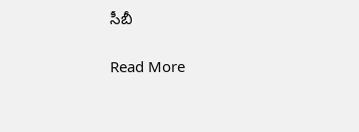సీబీ

Read More